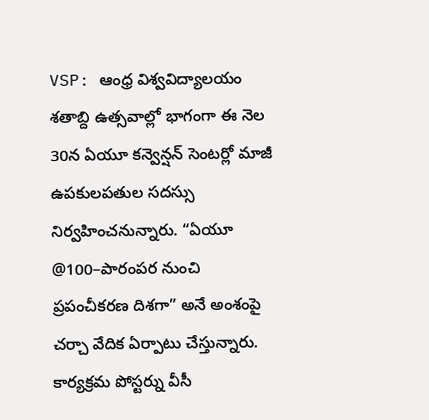VSP: ఆంధ్ర విశ్వవిద్యాలయం శతాబ్ది ఉత్సవాల్లో భాగంగా ఈ నెల 30న ఏయూ కన్వెన్షన్ సెంటర్లో మాజీ ఉపకులపతుల సదస్సు నిర్వహించనున్నారు. “ఏయూ @100–పారంపర నుంచి ప్రపంచీకరణ దిశగా” అనే అంశంపై చర్చా వేదిక ఏర్పాటు చేస్తున్నారు. కార్యక్రమ పోస్టర్ను వీసీ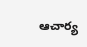ఆచార్య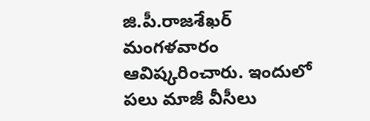జి.పీ.రాజశేఖర్ మంగళవారం ఆవిష్కరించారు. ఇందులో పలు మాజీ వీసీలు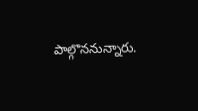పాల్గొననున్నారు.